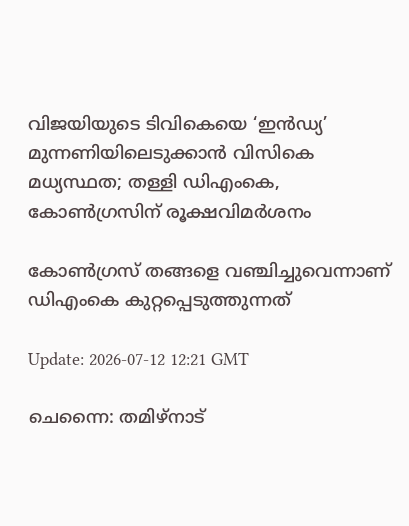വിജയിയുടെ ടിവികെയെ ‘ഇന്‍ഡ്യ’ മുന്നണിയിലെടുക്കാൻ വിസികെ മധ്യസ്ഥത; തള്ളി ഡിഎംകെ, കോൺഗ്രസിന് രൂക്ഷവിമർശനം

കോൺഗ്രസ് തങ്ങളെ വഞ്ചിച്ചുവെന്നാണ് ഡിഎംകെ കുറ്റപ്പെടുത്തുന്നത്

Update: 2026-07-12 12:21 GMT

ചെന്നൈ: തമിഴ്‌നാട്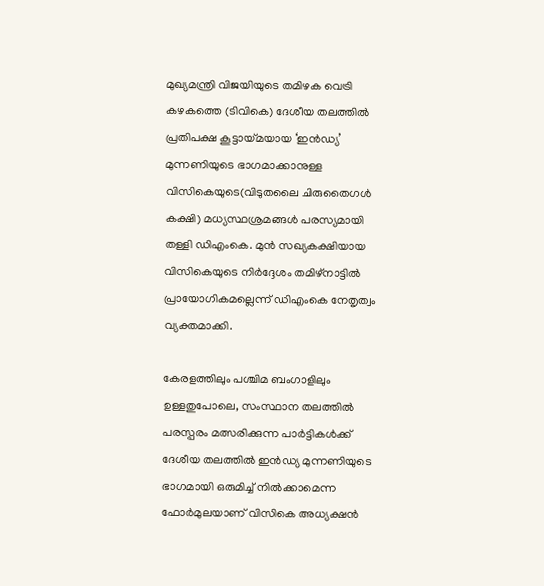മുഖ്യമന്ത്രി വിജയിയുടെ തമിഴക വെട്രി കഴകത്തെ (ടിവികെ) ദേശീയ തലത്തിൽ പ്രതിപക്ഷ കൂട്ടായ്മയായ ‘ഇന്‍ഡ്യ’ മുന്നണിയുടെ ഭാഗമാക്കാനുള്ള വിസികെയുടെ(വിടുതലൈ ചിരുതൈഗൾ കക്ഷി) മധ്യസ്ഥശ്രമങ്ങൾ പരസ്യമായി തള്ളി ഡിഎംകെ. മുൻ സഖ്യകക്ഷിയായ വിസികെയുടെ നിർദ്ദേശം തമിഴ്‌നാട്ടിൽ പ്രായോഗികമല്ലെന്ന് ഡിഎംകെ നേതൃത്വം വ്യക്തമാക്കി.

കേരളത്തിലും പശ്ചിമ ബംഗാളിലും ഉള്ളതുപോലെ, സംസ്ഥാന തലത്തിൽ പരസ്പരം മത്സരിക്കുന്ന പാർട്ടികൾക്ക് ദേശീയ തലത്തിൽ ഇൻഡ്യ മുന്നണിയുടെ ഭാഗമായി ഒരുമിച്ച് നിൽക്കാമെന്ന ഫോർമുലയാണ് വിസികെ അധ്യക്ഷന്‍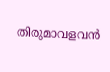തിരുമാവളവൻ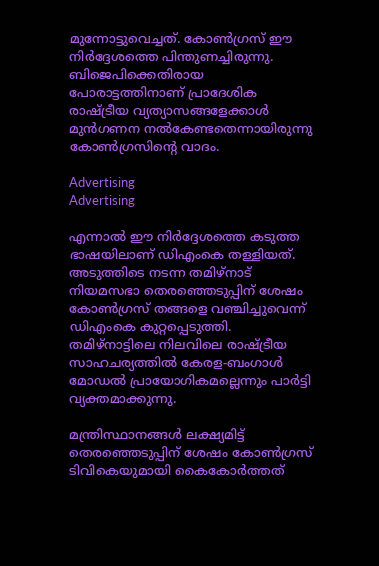മുന്നോട്ടുവെച്ചത്. കോൺഗ്രസ് ഈ നിർദ്ദേശത്തെ പിന്തുണച്ചിരുന്നു. ബിജെപിക്കെതിരായ പോരാട്ടത്തിനാണ് പ്രാദേശിക രാഷ്ട്രീയ വ്യത്യാസങ്ങളേക്കാൾ മുൻഗണന നൽകേണ്ടതെന്നായിരുന്നു കോൺഗ്രസിന്റെ വാദം.

Advertising
Advertising

എന്നാൽ ഈ നിർദ്ദേശത്തെ കടുത്ത ഭാഷയിലാണ് ഡിഎംകെ തള്ളിയത്. അടുത്തിടെ നടന്ന തമിഴ്‌നാട് നിയമസഭാ തെരഞ്ഞെടുപ്പിന് ശേഷം കോൺഗ്രസ് തങ്ങളെ വഞ്ചിച്ചുവെന്ന് ഡിഎംകെ കുറ്റപ്പെടുത്തി. തമിഴ്‌നാട്ടിലെ നിലവിലെ രാഷ്ട്രീയ സാഹചര്യത്തിൽ കേരള-ബംഗാൾ മോഡൽ പ്രായോഗികമല്ലെന്നും പാർട്ടി വ്യക്തമാക്കുന്നു.

മന്ത്രിസ്ഥാനങ്ങൾ ലക്ഷ്യമിട്ട് തെരഞ്ഞെടുപ്പിന് ശേഷം കോൺഗ്രസ് ടിവികെയുമായി കൈകോർത്തത്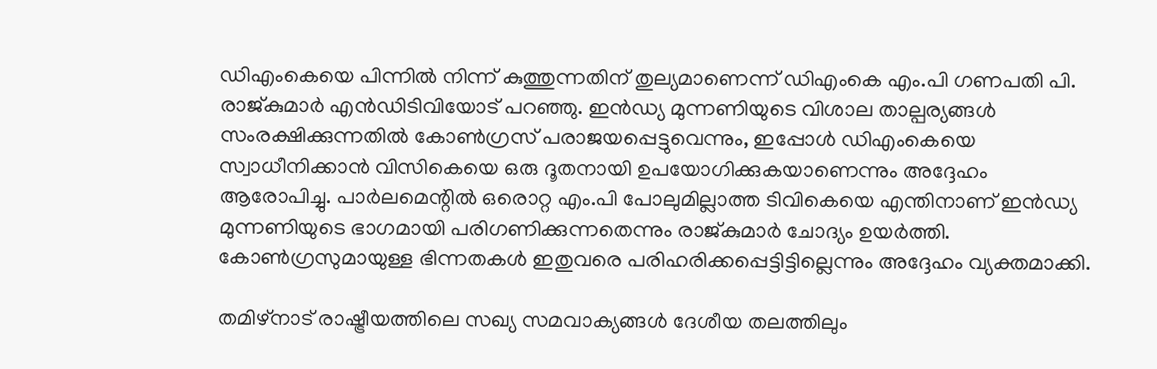ഡിഎംകെയെ പിന്നിൽ നിന്ന് കുത്തുന്നതിന് തുല്യമാണെന്ന് ഡിഎംകെ എം.പി ഗണപതി പി. രാജ്കുമാർ എൻഡിടിവിയോട് പറഞ്ഞു. ഇൻഡ്യ മുന്നണിയുടെ വിശാല താല്പര്യങ്ങൾ സംരക്ഷിക്കുന്നതിൽ കോൺഗ്രസ് പരാജയപ്പെട്ടുവെന്നും, ഇപ്പോൾ ഡിഎംകെയെ സ്വാധീനിക്കാൻ വിസികെയെ ഒരു ദൂതനായി ഉപയോഗിക്കുകയാണെന്നും അദ്ദേഹം ആരോപിച്ചു. പാർലമെന്റിൽ ഒരൊറ്റ എം.പി പോലുമില്ലാത്ത ടിവികെയെ എന്തിനാണ് ഇൻഡ്യ മുന്നണിയുടെ ഭാഗമായി പരിഗണിക്കുന്നതെന്നും രാജ്കുമാർ ചോദ്യം ഉയർത്തി. കോൺഗ്രസുമായുള്ള ഭിന്നതകൾ ഇതുവരെ പരിഹരിക്കപ്പെട്ടിട്ടില്ലെന്നും അദ്ദേഹം വ്യക്തമാക്കി.

തമിഴ്‌നാട് രാഷ്ട്രീയത്തിലെ സഖ്യ സമവാക്യങ്ങൾ ദേശീയ തലത്തിലും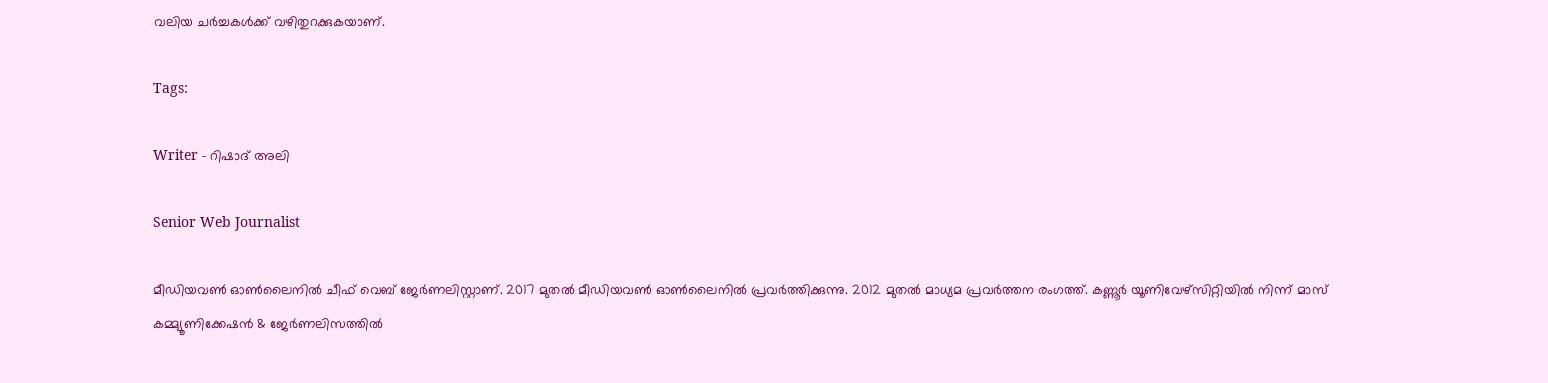വലിയ ചർച്ചകൾക്ക് വഴിതുറക്കുകയാണ്.

Tags:

Writer - റിഷാദ് അലി

Senior Web Journalist

മീഡിയവൺ ഓൺലൈനിൽ ചീഫ് വെബ് ജേർണലിസ്റ്റാണ്. 2017 മുതൽ മീഡിയവൺ ഓൺലൈനിൽ പ്രവർത്തിക്കുന്നു. 2012 മുതൽ മാധ്യമ പ്രവർത്തന രംഗത്ത്. കണ്ണൂര്‍ യൂണിവേഴ്‌സിറ്റിയിൽ നിന്ന് മാസ് കമ്മ്യൂണിക്കേഷന്‍ & ജേര്‍ണലിസത്തില്‍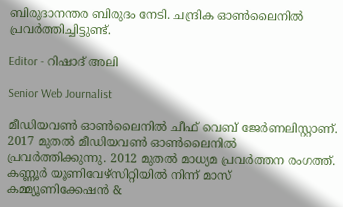ബിരുദാനന്തര ബിരുദം നേടി. ചന്ദ്രിക ഓണ്‍ലൈനില്‍ പ്രവര്‍ത്തിച്ചിട്ടുണ്ട്.

Editor - റിഷാദ് അലി

Senior Web Journalist

മീഡിയവൺ ഓൺലൈനിൽ ചീഫ് വെബ് ജേർണലിസ്റ്റാണ്. 2017 മുതൽ മീഡിയവൺ ഓൺലൈനിൽ പ്രവർത്തിക്കുന്നു. 2012 മുതൽ മാധ്യമ പ്രവർത്തന രംഗത്ത്. കണ്ണൂര്‍ യൂണിവേഴ്‌സിറ്റിയിൽ നിന്ന് മാസ് കമ്മ്യൂണിക്കേഷന്‍ &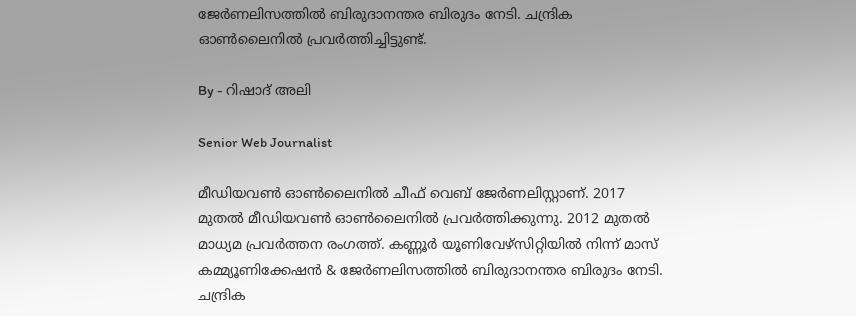ജേര്‍ണലിസത്തില്‍ ബിരുദാനന്തര ബിരുദം നേടി. ചന്ദ്രിക ഓണ്‍ലൈനില്‍ പ്രവര്‍ത്തിച്ചിട്ടുണ്ട്.

By - റിഷാദ് അലി

Senior Web Journalist

മീഡിയവൺ ഓൺലൈനിൽ ചീഫ് വെബ് ജേർണലിസ്റ്റാണ്. 2017 മുതൽ മീഡിയവൺ ഓൺലൈനിൽ പ്രവർത്തിക്കുന്നു. 2012 മുതൽ മാധ്യമ പ്രവർത്തന രംഗത്ത്. കണ്ണൂര്‍ യൂണിവേഴ്‌സിറ്റിയിൽ നിന്ന് മാസ് കമ്മ്യൂണിക്കേഷന്‍ & ജേര്‍ണലിസത്തില്‍ ബിരുദാനന്തര ബിരുദം നേടി. ചന്ദ്രിക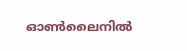ഓണ്‍ലൈനില്‍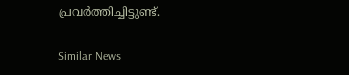പ്രവര്‍ത്തിച്ചിട്ടുണ്ട്.

Similar News